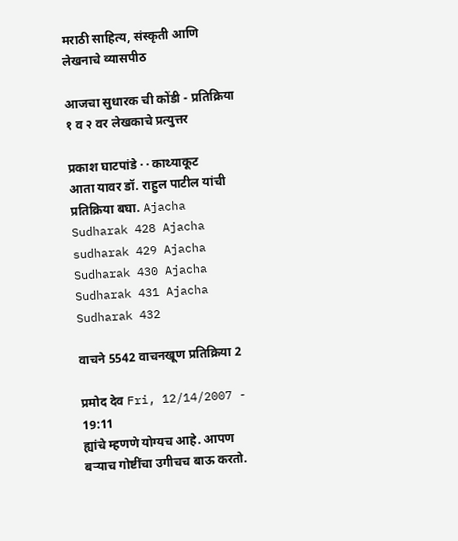मराठी साहित्य, संस्कृती आणि लेखनाचे व्यासपीठ

आजचा सुधारक ची कोंडी - प्रतिक्रिया १ व २ वर लेखकाचे प्रत्युत्तर

प्रकाश घाटपांडे · · काथ्याकूट
आता यावर डॉ. राहुल पाटील यांची प्रतिक्रिया बघा. Ajacha Sudharak 428 Ajacha sudharak 429 Ajacha Sudharak 430 Ajacha Sudharak 431 Ajacha Sudharak 432

वाचने 5542 वाचनखूण प्रतिक्रिया 2

प्रमोद देव Fri, 12/14/2007 - 19:11
ह्यांचे म्हणणे योग्यच आहे. आपण बर्‍याच गोष्टींचा उगीचच बाऊ करतो.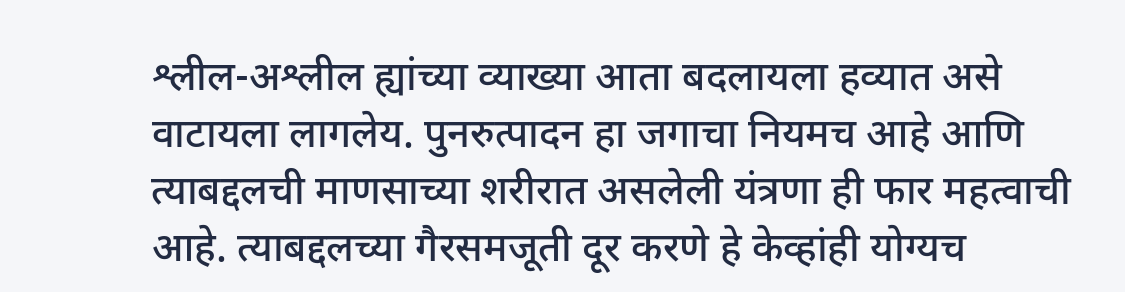श्लील-अश्लील ह्यांच्या व्याख्या आता बदलायला हव्यात असे वाटायला लागलेय. पुनरुत्पादन हा जगाचा नियमच आहे आणि त्याबद्दलची माणसाच्या शरीरात असलेली यंत्रणा ही फार महत्वाची आहे. त्याबद्दलच्या गैरसमजूती दूर करणे हे केव्हांही योग्यच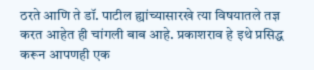ठरते आणि ते डॉ. पाटील ह्यांच्यासारखे त्या विषयातले तज्ञ करत आहेत ही चांगली बाब आहे. प्रकाशराव हे इथे प्रसिद्ध करून आपणही एक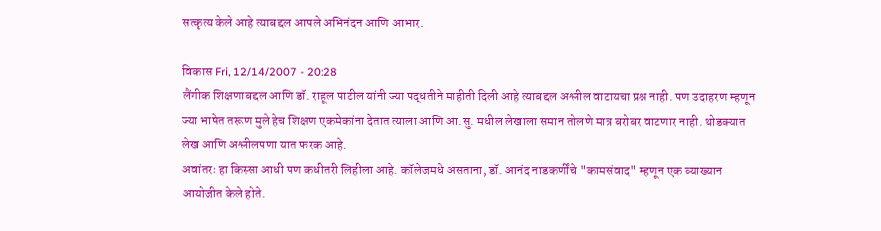सत्कृत्य केले आहे त्याबद्दल आपले अभिनंदन आणि आभार.

विकास Fri, 12/14/2007 - 20:28
लैंगीक शिक्षणाबद्दल आणि डॉ. राहूल पाटील यांनी ज्या पद्धतीने माहीती दिली आहे त्याबद्दल अश्लील वाटायचा प्रश्न नाही. पण उदाहरण म्हणून ज्या भाषेत तरूण मुले हेच शिक्षण एकमेकांना देतात त्याला आणि आ.सु. मधील लेखाला समान तोलणे मात्र बरोबर वाटणार नाही. थोडक्यात लेख आणि अश्लीलपणा यात फरक आहे.
अवांतरः हा किस्सा आधी पण कधीतरी लिहीला आहे. कॉलेजमधे असताना, डॉ. आनंद नाडकर्णींचे "कामसंवाद" म्हणून एक व्याख्यान आयोजीत केले होते.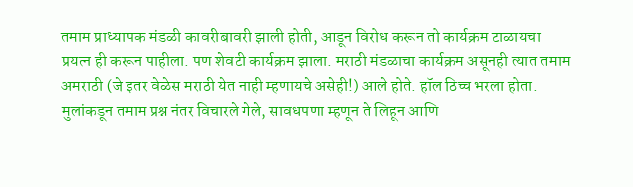तमाम प्राध्यापक मंडळी कावरीबावरी झाली होती, आडून विरोध करून तो कार्यक्रम टाळायचा प्रयत्न ही करून पाहीला. पण शेवटी कार्यक्रम झाला. मराठी मंडळाचा कार्यक्रम असूनही त्यात तमाम अमराठी (जे इतर वेळेस मराठी येत नाही म्हणायचे असेही!) आले होते. हॉल ठिच्च भरला होता. मुलांकडून तमाम प्रश्न नंतर विचारले गेले, सावधपणा म्हणून ते लिहून आणि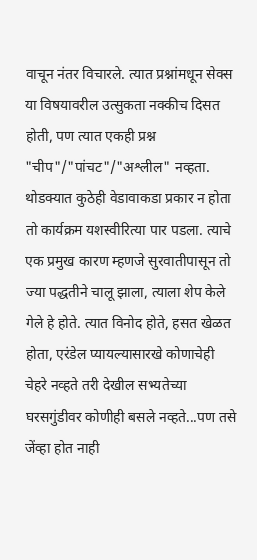वाचून नंतर विचारले. त्यात प्रश्नांमधून सेक्स या विषयावरील उत्सुकता नक्कीच दिसत होती, पण त्यात एकही प्रश्न "चीप"/"पांचट"/"अश्लील" नव्हता. थोडक्यात कुठेही वेडावाकडा प्रकार न होता तो कार्यक्रम यशस्वीरित्या पार पडला. त्याचे एक प्रमुख कारण म्हणजे सुरवातीपासून तो ज्या पद्धतीने चालू झाला, त्याला शेप केले गेले हे होते. त्यात विनोद होते, हसत खेळत होता, एरंडेल प्यायल्यासारखे कोणाचेही चेहरे नव्हते तरी देखील सभ्यतेच्या घरसगुंडीवर कोणीही बसले नव्हते...पण तसे जेंव्हा होत नाही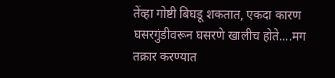तेंव्हा गोष्टी बिघडू शकतात, एकदा कारण घसरगुंडीवरून घसरणे खालीच होते....मग तक्रार करण्यात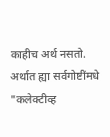काहीच अर्थ नसतो.
अर्थात ह्या सर्वगोष्टींमधे "कलेक्टीव्ह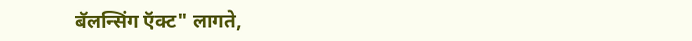बॅलन्सिंग ऍक्ट" लागते,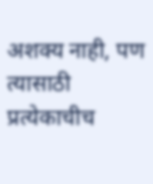अशक्य नाही, पण त्यासाठी प्रत्येकाचीच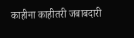काहीना काहीतरी जबाबदारी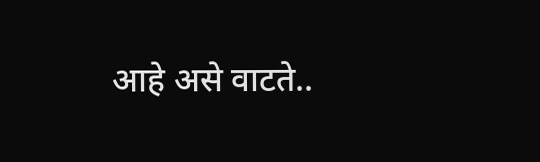आहे असे वाटते..